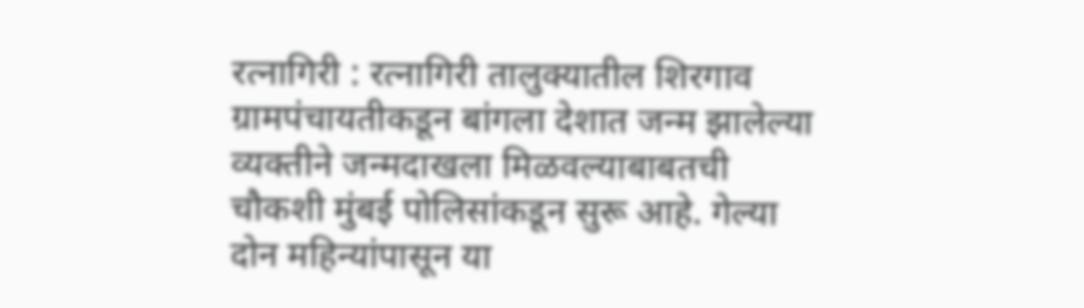रत्नागिरी : रत्नागिरी तालुक्यातील शिरगाव ग्रामपंचायतीकडून बांगला देशात जन्म झालेल्या व्यक्तीने जन्मदाखला मिळवल्याबाबतची चौकशी मुंबई पोलिसांकडून सुरू आहे. गेल्या दोन महिन्यांपासून या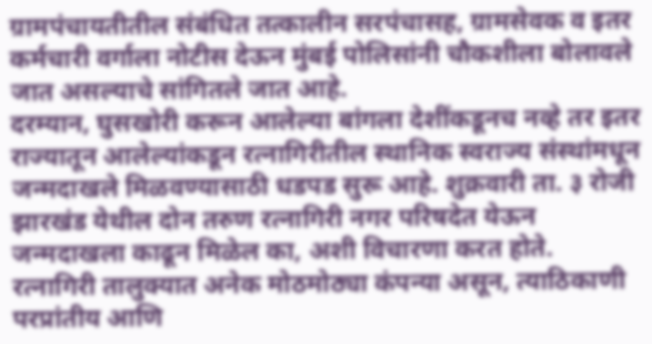ग्रामपंचायतीतील संबंधित तत्कालीन सरपंचासह, ग्रामसेवक व इतर कर्मचारी वर्गाला नोटीस देऊन मुंबई पोलिसांनी चौकशीला बोलावले जात असल्याचे सांगितले जात आहे.
दरम्यान, घुसखोरी करून आलेल्या बांगला देशींकडूनच नव्हे तर इतर राज्यातून आलेल्यांकडून रत्नागिरीतील स्थानिक स्वराज्य संस्थांमधून जन्मदाखले मिळवण्यासाठी धडपड सुरू आहे. शुक्रवारी ता. ३ रोजी झारखंड येथील दोन तरुण रत्नागिरी नगर परिषदेत येऊन जन्मदाखला काढून मिळेल का, अशी विचारणा करत होते.
रत्नागिरी तालुक्यात अनेक मोठमोठ्या कंपन्या असून, त्याठिकाणी परप्रांतीय आणि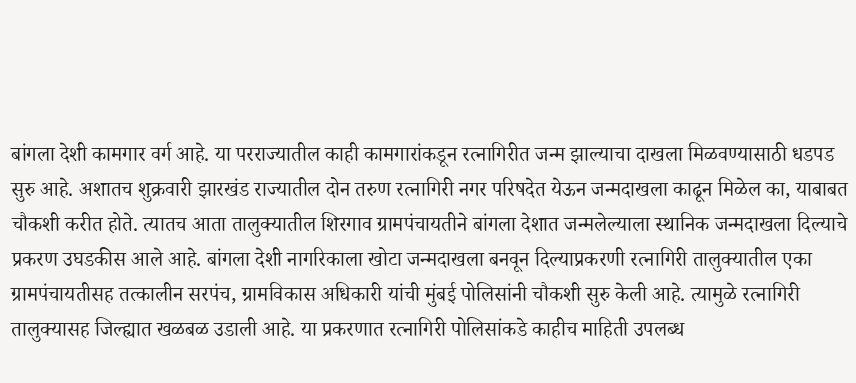बांगला देशी कामगार वर्ग आहे. या परराज्यातील काही कामगारांकडून रत्नागिरीत जन्म झाल्याचा दाखला मिळवण्यासाठी धडपड सुरु आहे. अशातच शुक्रवारी झारखंड राज्यातील दोन तरुण रत्नागिरी नगर परिषदेत येऊन जन्मदाखला काढून मिळेल का, याबाबत चौकशी करीत होते. त्यातच आता तालुक्यातील शिरगाव ग्रामपंचायतीने बांगला देशात जन्मलेल्याला स्थानिक जन्मदाखला दिल्याचे प्रकरण उघडकीस आले आहे. बांगला देशी नागरिकाला खोटा जन्मदाखला बनवून दिल्याप्रकरणी रत्नागिरी तालुक्यातील एका ग्रामपंचायतीसह तत्कालीन सरपंच, ग्रामविकास अधिकारी यांची मुंबई पोलिसांनी चौकशी सुरु केली आहे. त्यामुळे रत्नागिरी तालुक्यासह जिल्ह्यात खळबळ उडाली आहे. या प्रकरणात रत्नागिरी पोलिसांकडे काहीच माहिती उपलब्ध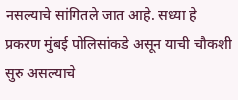नसल्याचे सांगितले जात आहे. सध्या हे प्रकरण मुंबई पोलिसांकडे असून याची चौकशी सुरु असल्याचे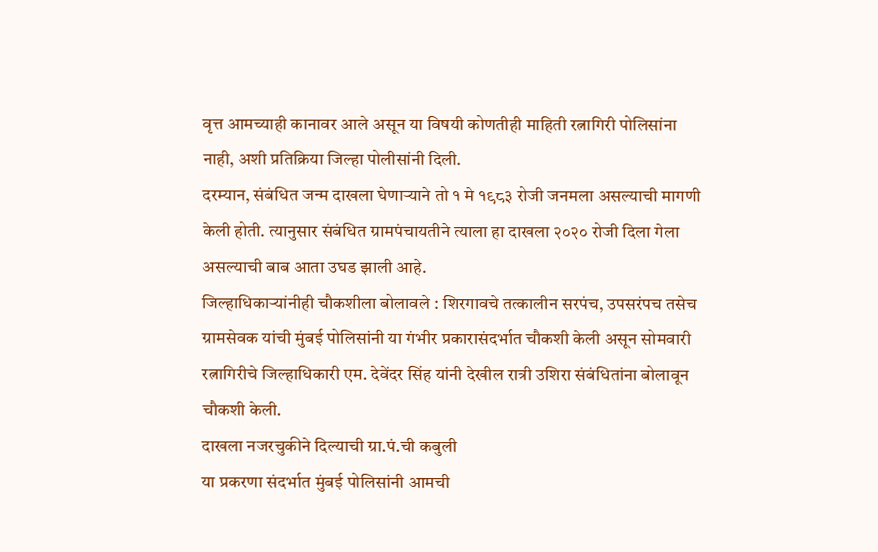वृत्त आमच्याही कानावर आले असून या विषयी कोणतीही माहिती रत्नागिरी पोलिसांना नाही, अशी प्रतिक्रिया जिल्हा पोलीसांनी दिली.
दरम्यान, संबंधित जन्म दाखला घेणाऱ्याने तो १ मे १९८३ रोजी जनमला असल्याची मागणी केली होती. त्यानुसार संबंधित ग्रामपंचायतीने त्याला हा दाखला २०२० रोजी दिला गेला असल्याची बाब आता उघड झाली आहे.
जिल्हाधिकाऱ्यांनीही चौकशीला बोलावले : शिरगावचे तत्कालीन सरपंच, उपसरंपच तसेच ग्रामसेवक यांची मुंबई पोलिसांनी या गंभीर प्रकारासंदर्भात चौकशी केली असून सोमवारी रत्नागिरीचे जिल्हाधिकारी एम. देवेंदर सिंह यांनी देखील रात्री उशिरा संबंधितांना बोलावून चौकशी केली.
दाखला नजरचुकीने दिल्याची ग्रा.पं.ची कबुली
या प्रकरणा संदर्भात मुंबई पोलिसांनी आमची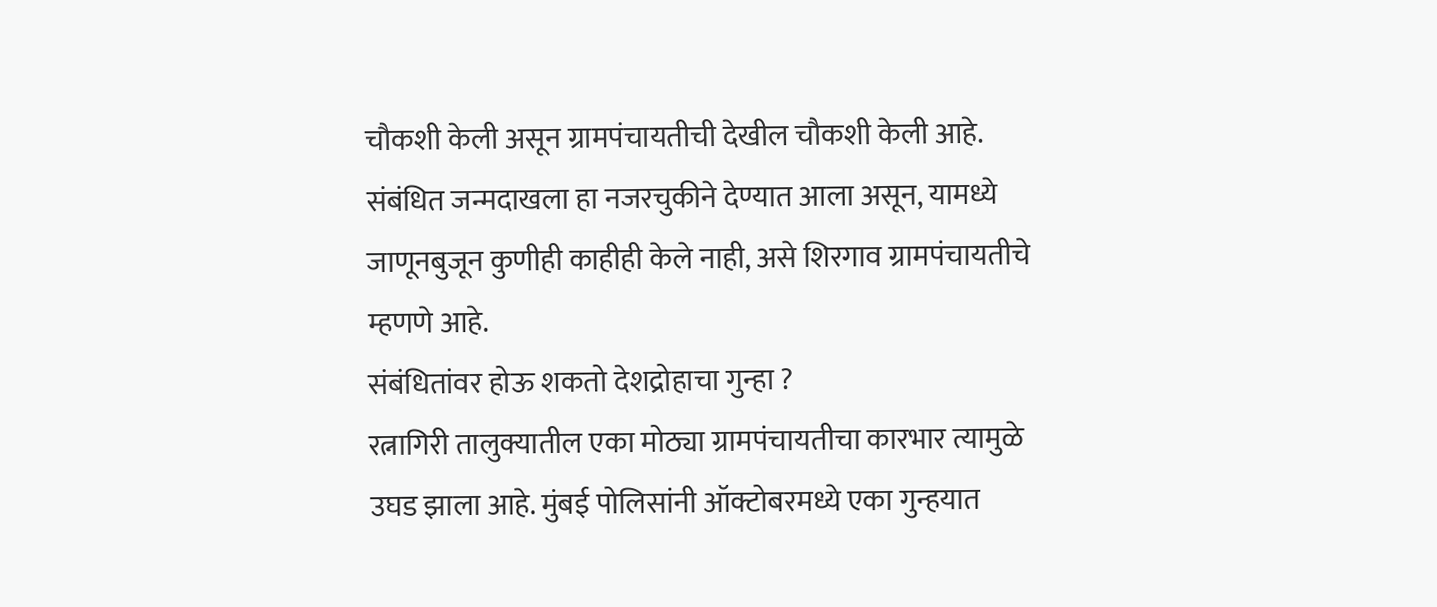चौकशी केली असून ग्रामपंचायतीची देखील चौकशी केली आहे. संबंधित जन्मदाखला हा नजरचुकीने देण्यात आला असून, यामध्ये जाणूनबुजून कुणीही काहीही केले नाही, असे शिरगाव ग्रामपंचायतीचे म्हणणे आहे.
संबंधितांवर होऊ शकतो देशद्रोहाचा गुन्हा ?
रत्नागिरी तालुक्यातील एका मोठ्या ग्रामपंचायतीचा कारभार त्यामुळे उघड झाला आहे. मुंबई पोलिसांनी ऑक्टोबरमध्ये एका गुन्हयात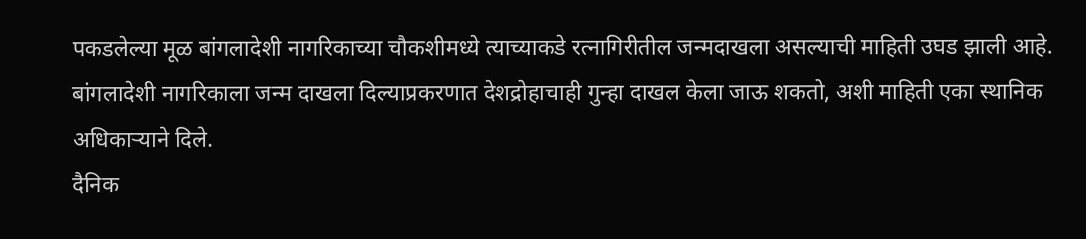पकडलेल्या मूळ बांगलादेशी नागरिकाच्या चौकशीमध्ये त्याच्याकडे रत्नागिरीतील जन्मदाखला असल्याची माहिती उघड झाली आहे. बांगलादेशी नागरिकाला जन्म दाखला दिल्याप्रकरणात देशद्रोहाचाही गुन्हा दाखल केला जाऊ शकतो, अशी माहिती एका स्थानिक अधिकाऱ्याने दिले.
दैनिक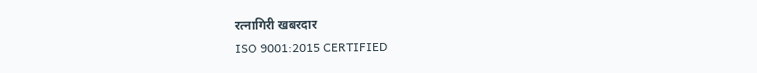रत्नागिरी खबरदार
ISO 9001:2015 CERTIFIED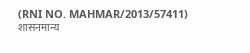(RNI NO. MAHMAR/2013/57411)
शासनमान्य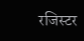रजिस्टर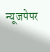न्यूजपेपर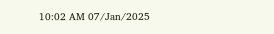10:02 AM 07/Jan/2025